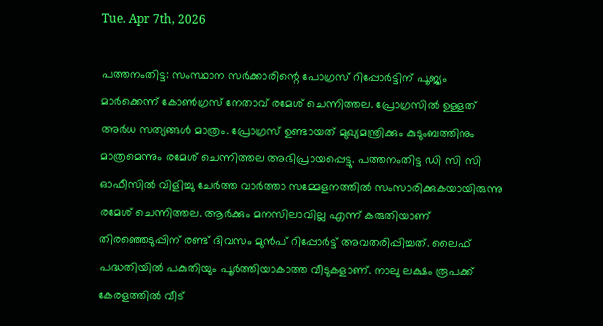Tue. Apr 7th, 2026

പത്തനംതിട്ട: സംസ്ഥാന സര്‍ക്കാരിന്റെ പോഗ്രസ് റിപ്പോര്‍ട്ടിന് പൂജ്യം മാര്‍ക്കെന്ന് കോണ്‍ഗ്രസ് നേതാവ് രമേശ് ചെന്നിത്തല. പ്രോഗ്രസില്‍ ഉള്ളത് അര്‍ധ സത്യങ്ങള്‍ മാത്രം. പ്രോഗ്രസ് ഉണ്ടായത് മുഖ്യമന്ത്രിക്കും കുടുംബത്തിനും മാത്രമെന്നും രമേശ് ചെന്നിത്തല അഭിപ്രായപ്പെട്ടു. പത്തനംതിട്ട ഡി സി സി ഓഫീസില്‍ വിളിച്ചു ചേര്‍ത്ത വാര്‍ത്താ സമ്മേളനത്തില്‍ സംസാരിക്കുകയായിരുന്നു രമേശ് ചെന്നിത്തല. ആര്‍ക്കും മനസിലാവില്ല എന്ന് കരുതിയാണ് തിരഞ്ഞെടുപ്പിന് രണ്ട് ദിവസം മുന്‍പ് റിപ്പോര്‍ട്ട് അവതരിപ്പിച്ചത്. ലൈഫ് പദ്ധതിയില്‍ പകുതിയും പൂര്‍ത്തിയാകാത്ത വീടുകളാണ്. നാലു ലക്ഷം രൂപക്ക് കേരളത്തില്‍ വീട്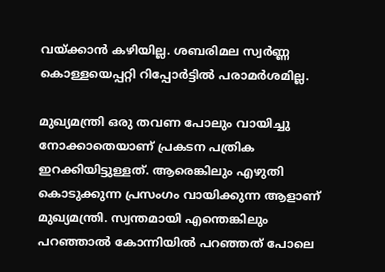വയ്ക്കാന്‍ കഴിയില്ല. ശബരിമല സ്വര്‍ണ്ണ കൊള്ളയെപ്പറ്റി റിപ്പോര്‍ട്ടില്‍ പരാമര്‍ശമില്ല.

മുഖ്യമന്ത്രി ഒരു തവണ പോലും വായിച്ചു നോക്കാതെയാണ് പ്രകടന പത്രിക ഇറക്കിയിട്ടുള്ളത്. ആരെങ്കിലും എഴുതി കൊടുക്കുന്ന പ്രസംഗം വായിക്കുന്ന ആളാണ് മുഖ്യമന്ത്രി. സ്വന്തമായി എന്തെങ്കിലും പറഞ്ഞാല്‍ കോന്നിയില്‍ പറഞ്ഞത് പോലെ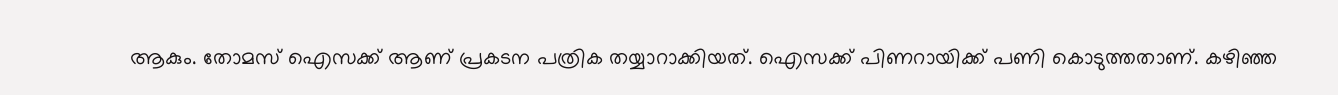ആകും. തോമസ് ഐസക്ക് ആണ് പ്രകടന പത്രിക തയ്യാറാക്കിയത്. ഐസക്ക് പിണറായിക്ക് പണി കൊടുത്തതാണ്. കഴിഞ്ഞ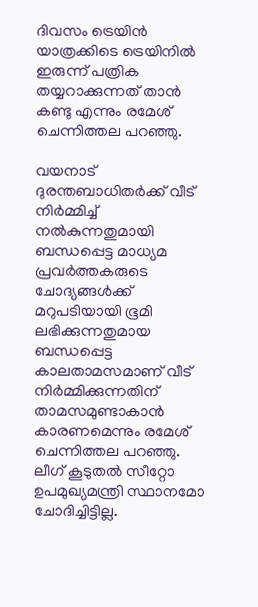ദിവസം ട്രെയിന്‍ യാത്രക്കിടെ ട്രെയിനില്‍ ഇരുന്ന് പത്രിക തയ്യറാക്കുന്നത് താന്‍ കണ്ടു എന്നും രമേശ് ചെന്നിത്തല പറഞ്ഞു.

വയനാട് ദുരന്തബാധിതര്‍ക്ക് വീട് നിര്‍മ്മിച്ച് നല്‍കുന്നതുമായി ബന്ധപ്പെട്ട മാധ്യമ പ്രവര്‍ത്തകരുടെ ചോദ്യങ്ങള്‍ക്ക് മറുപടിയായി ഭൂമി ലഭിക്കുന്നതുമായ ബന്ധപ്പെട്ട കാലതാമസമാണ് വീട് നിര്‍മ്മിക്കുന്നതിന് താമസമുണ്ടാകാന്‍ കാരണമെന്നും രമേശ് ചെന്നിത്തല പറഞ്ഞു. ലീഗ് കൂടുതല്‍ സീറ്റോ ഉപമുഖ്യമന്ത്രി സ്ഥാനമോ ചോദിച്ചിട്ടില്ല.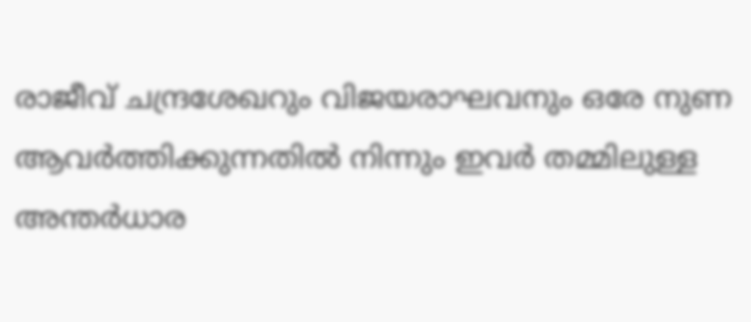രാജീവ് ചന്ദ്രശേഖറും വിജയരാഘവനും ഒരേ നുണ ആവര്‍ത്തിക്കുന്നതില്‍ നിന്നും ഇവര്‍ തമ്മിലുള്ള അന്തര്‍ധാര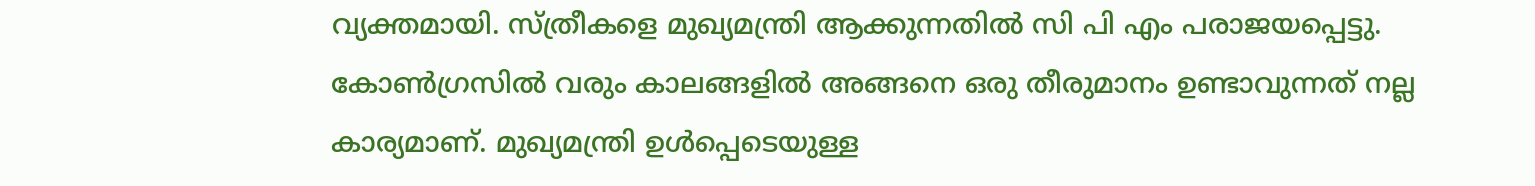വ്യക്തമായി. സ്ത്രീകളെ മുഖ്യമന്ത്രി ആക്കുന്നതില്‍ സി പി എം പരാജയപ്പെട്ടു. കോണ്‍ഗ്രസില്‍ വരും കാലങ്ങളില്‍ അങ്ങനെ ഒരു തീരുമാനം ഉണ്ടാവുന്നത് നല്ല കാര്യമാണ്. മുഖ്യമന്ത്രി ഉള്‍പ്പെടെയുള്ള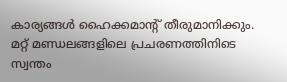കാര്യങ്ങള്‍ ഹൈക്കമാന്റ് തീരുമാനിക്കും. മറ്റ് മണ്ഡലങ്ങളിലെ പ്രചരണത്തിനിടെ സ്വന്തം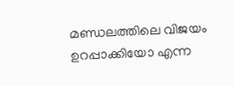മണ്ഡലത്തിലെ വിജയം ഉറപ്പാക്കിയോ എന്ന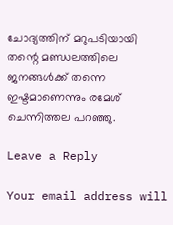ചോദ്യത്തിന് മറുപടിയായി തന്റെ മണ്ഡലത്തിലെ ജനങ്ങള്‍ക്ക് തന്നെ ഇഷ്ടമാണെന്നും രമേശ് ചെന്നിത്തല പറഞ്ഞു.

Leave a Reply

Your email address will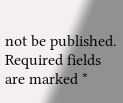not be published. Required fields are marked *